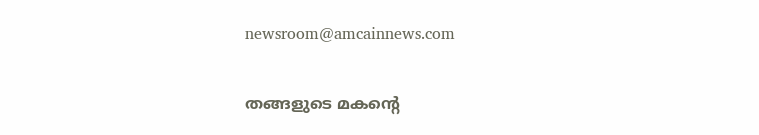newsroom@amcainnews.com

തങ്ങളുടെ മകന്റെ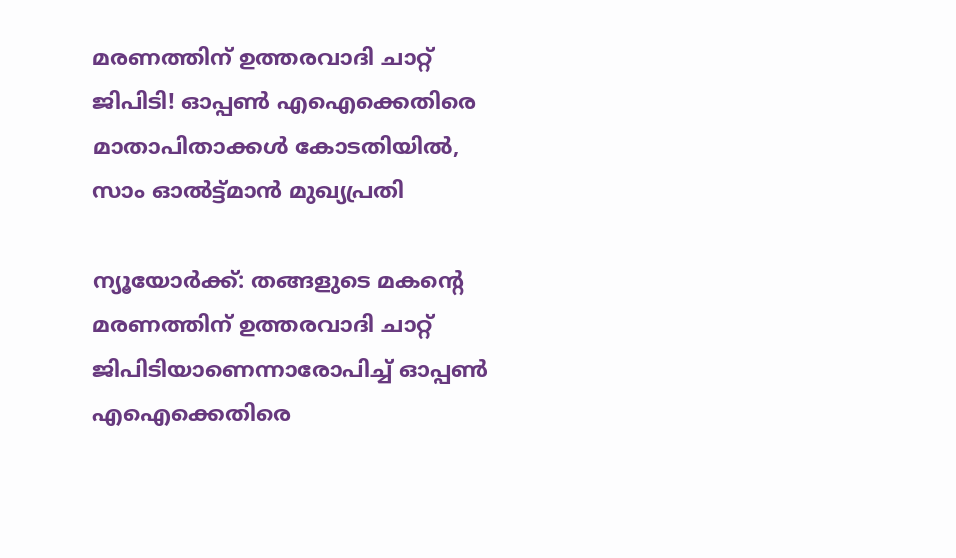മരണത്തിന് ഉത്തരവാദി ചാറ്റ് ജിപിടി! ഓപ്പണ്‍ എഐക്കെതിരെ മാതാപിതാക്കള്‍ കോടതിയില്‍, സാം ഓല്‍ട്ട്മാന്‍ മുഖ്യപ്രതി

ന്യൂയോര്‍ക്ക്: തങ്ങളുടെ മകന്റെ മരണത്തിന് ഉത്തരവാദി ചാറ്റ് ജിപിടിയാണെന്നാരോപിച്ച് ഓപ്പണ്‍ എഐക്കെതിരെ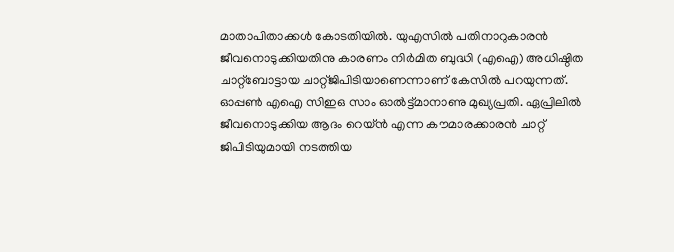മാതാപിതാക്കള്‍ കോടതിയില്‍. യുഎസില്‍ പതിനാറുകാരന്‍ ജീവനൊടുക്കിയതിനു കാരണം നിര്‍മിത ബുദ്ധി (എഐ) അധിഷ്ഠിത ചാറ്റ്‌ബോട്ടായ ചാറ്റ്ജിപിടിയാണെന്നാണ് കേസില്‍ പറയുന്നത്. ഓപ്പണ്‍ എഐ സിഇഒ സാം ഓല്‍ട്ട്മാനാണു മുഖ്യപ്രതി. ഏപ്രിലില്‍ ജീവനൊടുക്കിയ ആദം റെയ്ന്‍ എന്ന കൗമാരക്കാരന്‍ ചാറ്റ് ജിപിടിയുമായി നടത്തിയ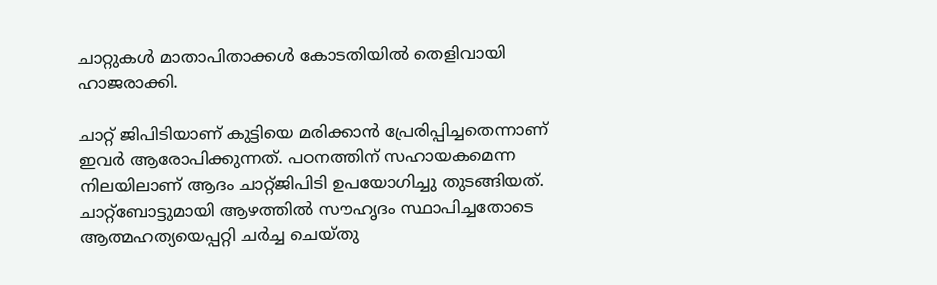ചാറ്റുകള്‍ മാതാപിതാക്കള്‍ കോടതിയില്‍ തെളിവായി ഹാജരാക്കി.

ചാറ്റ് ജിപിടിയാണ് കുട്ടിയെ മരിക്കാന്‍ പ്രേരിപ്പിച്ചതെന്നാണ് ഇവര്‍ ആരോപിക്കുന്നത്. പഠനത്തിന് സഹായകമെന്ന നിലയിലാണ് ആദം ചാറ്റ്ജിപിടി ഉപയോഗിച്ചു തുടങ്ങിയത്. ചാറ്റ്‌ബോട്ടുമായി ആഴത്തില്‍ സൗഹൃദം സ്ഥാപിച്ചതോടെ ആത്മഹത്യയെപ്പറ്റി ചര്‍ച്ച ചെയ്തു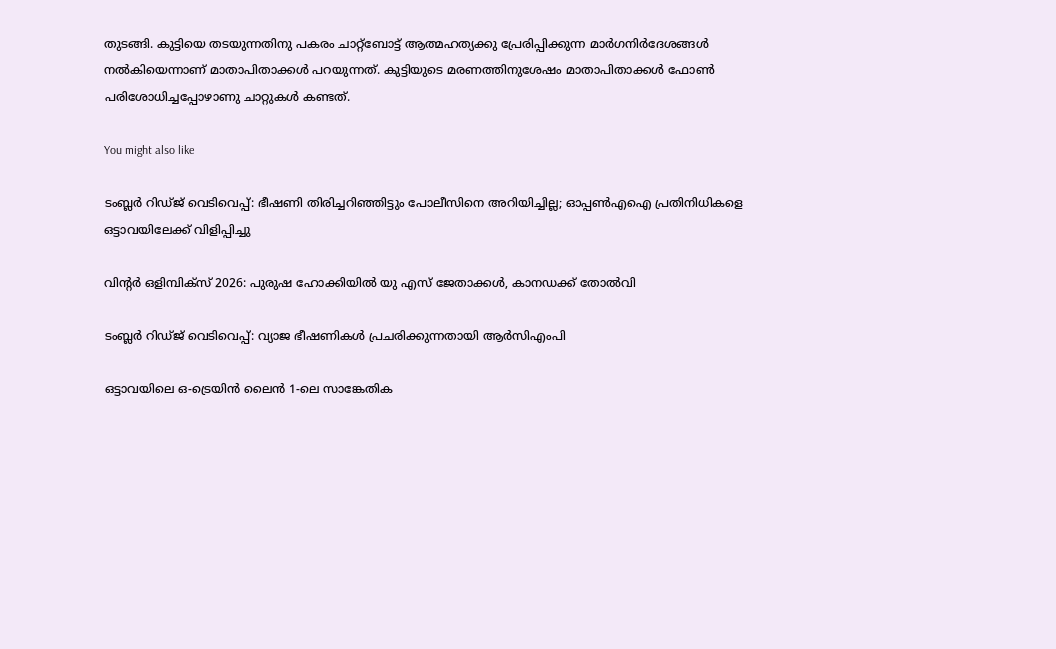തുടങ്ങി. കുട്ടിയെ തടയുന്നതിനു പകരം ചാറ്റ്‌ബോട്ട് ആത്മഹത്യക്കു പ്രേരിപ്പിക്കുന്ന മാര്‍ഗനിര്‍ദേശങ്ങള്‍ നല്‍കിയെന്നാണ് മാതാപിതാക്കള്‍ പറയുന്നത്. കുട്ടിയുടെ മരണത്തിനുശേഷം മാതാപിതാക്കള്‍ ഫോണ്‍ പരിശോധിച്ചപ്പോഴാണു ചാറ്റുകള്‍ കണ്ടത്.

You might also like

ടംബ്ലർ റിഡ്ജ് വെടിവെപ്പ്: ഭീഷണി തിരിച്ചറിഞ്ഞിട്ടും പോലീസിനെ അറിയിച്ചില്ല; ഓപ്പൺഎഐ പ്രതിനിധികളെ ഒട്ടാവയിലേക്ക് വിളിപ്പിച്ചു

വിന്‍റർ ഒളിമ്പിക്സ് 2026: പുരുഷ ഹോക്കിയിൽ യു എസ് ജേതാക്കൾ, കാനഡക്ക് തോൽവി

ടംബ്ലർ റിഡ്ജ് വെടിവെപ്പ്: വ്യാജ ഭീഷണികൾ പ്രചരിക്കുന്നതായി ആർസിഎംപി

ഒട്ടാവയിലെ ഒ-ട്രെയിൻ ലൈൻ 1-ലെ സാങ്കേതിക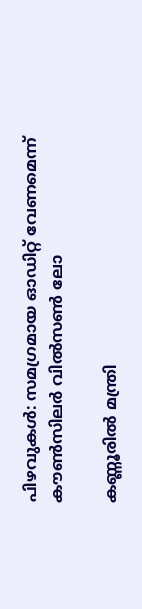പിഴവുകൾ: സമഗ്രമായ ഓഡിറ്റ് വേണമെന്ന് കൗൺസിലർ വിൽസൺ ലോ

കണ്ണൂരിൽ മന്ത്രി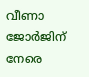വീണാ ജോർജിന് നേരെ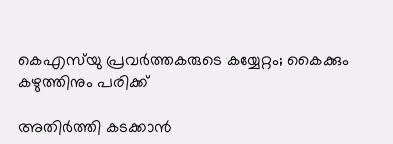കെഎസ്‌യു പ്രവർത്തകരുടെ കയ്യേറ്റം; കൈക്കും കഴുത്തിനും പരിക്ക്

അതിർത്തി കടക്കാൻ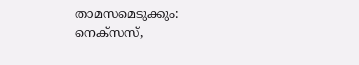താമസമെടുക്കും: നെക്സസ്,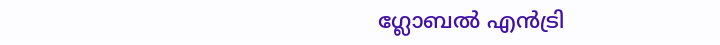ഗ്ലോബൽ എൻട്രി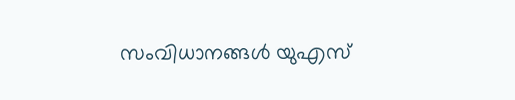സംവിധാനങ്ങൾ യുഎസ്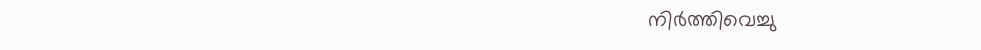നിർത്തിവെച്ചു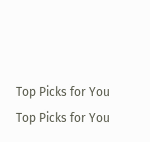Top Picks for You
Top Picks for You